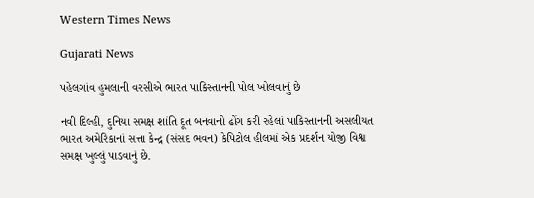Western Times News

Gujarati News

પહેલગાંવ હુમલાની વરસીએ ભારત પાકિસ્તાનની પોલ ખોલવાનું છે

નવી દિલ્હી, દુનિયા સમક્ષ શાંતિ દૂત બનવાનો ઢોંગ કરી રહેલાં પાકિસ્તાનની અસલીયત ભારત અમેરિકાનાં સત્તા કેન્દ્ર (સંસદ ભવન) કેપિટોલ હીલમાં એક પ્રદર્શન યોજી વિશ્વ સમક્ષ ખુલ્લું પાડવાનું છે.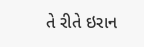તે રીતે ઇરાન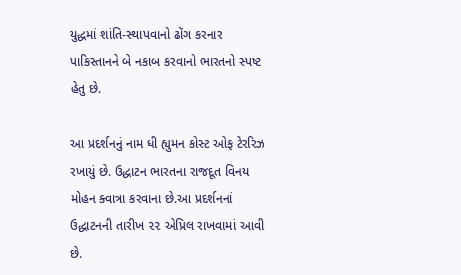યુદ્ધમાં શાંતિ-સ્થાપવાનો ઢોંગ કરનાર પાકિસ્તાનને બે નકાબ કરવાનો ભારતનો સ્પષ્ટ હેતુ છે.

આ પ્રદર્શનનું નામ ધી હ્યુમન કોસ્ટ ઓફ ટેરરિઝ રખાયું છે. ઉદ્ધાટન ભારતના રાજદૂત વિનય મોહન ક્વાત્રા કરવાના છે.આ પ્રદર્શનનાં ઉદ્ધાટનની તારીખ ૨૨ એપ્રિલ રાખવામાં આવી છે.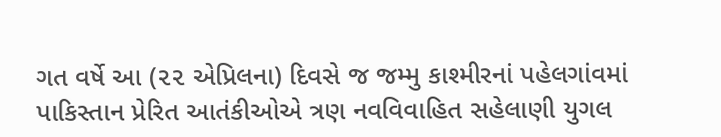ગત વર્ષે આ (૨૨ એપ્રિલના) દિવસે જ જમ્મુ કાશ્મીરનાં પહેલગાંવમાં પાકિસ્તાન પ્રેરિત આતંકીઓએ ત્રણ નવવિવાહિત સહેલાણી યુગલ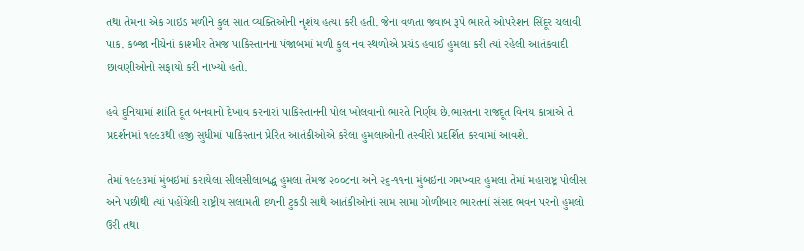તથા તેમના એક ગાઇડ મળીને કુલ સાત વ્યક્તિઓની નૃશંય હત્યા કરી હતી. જેના વળતા જવાબ રૂપે ભારતે ઓપરેશન સિંદૂર ચલાવી પાક. કબ્જા નીચેનાં કાશ્મીર તેમજ પાકિસ્તાનના પંજાબમાં મળી કુલ નવ સ્થળોએ પ્રચંડ હવાઈ હુમલા કરી ત્યાં રહેલી આતંકવાદી છાવણીઓનો સફાયો કરી નાખ્યો હતો.

હવે દુનિયામાં શાંતિ દૂત બનવાનો દેખાવ કરનારાં પાકિસ્તાનની પોલ ખોલવાનો ભારતે નિર્ણય છે.ભારતના રાજદૂત વિનય કાત્રાએ તે પ્રદર્શનમાં ૧૯૯૩થી હજી સુધીમાં પાકિસ્તાન પ્રેરિત આતંકીઓએ કરેલા હુમલાઓની તસ્વીરો પ્રદર્શિત કરવામાં આવશે.

તેમાં ૧૯૯૩માં મુંબઇમાં કરાયેલા સીલસીલાબદ્ધ હુમલા તેમજ ૨૦૦૮ના અને ૨૬-૧૧ના મુંબઇના ગમખ્વાર હુમલા તેમાં મહારાષ્ટ્ર પોલીસ અને પછીથી ત્યાં પહોંચેલી રાષ્ટ્રીય સલામતી દળની ટુકડી સાથે આતંકીઓનાં સામ સામા ગોળીબાર ભારતનાં સંસદ ભવન પરનો હુમલો ઉરી તથા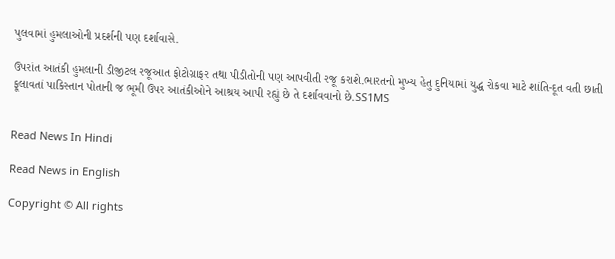પુલવામાં હુમલાઓની પ્રદર્શની પણ દર્શાવાસે.

ઉપરાંત આતંકી હુમલાની ડીજીટલ રજૂઆત ફોટોગ્રાફર તથા પીડીતોની પણ આપવીતી રજૂ કરાશે.ભારતનો મુખ્ય હેતુ દુનિયામાં યુદ્ધ રોકવા માટે શાંતિ-દૂત વતી છાતી ફૂલાવતાં પાકિસ્તાન પોતાની જ ભૂમી ઉપર આતંકીઓને આશ્રય આપી રહ્યું છે તે દર્શાવવાનો છે.SS1MS


Read News In Hindi

Read News in English

Copyright © All rights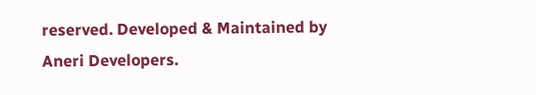reserved. Developed & Maintained by Aneri Developers.